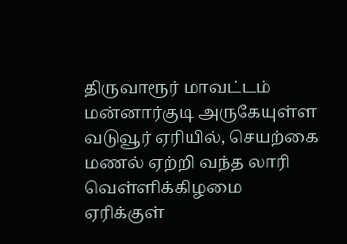திருவாரூர் மாவட்டம் மன்னார்குடி அருகேயுள்ள வடுவூர் ஏரியில், செயற்கை மணல் ஏற்றி வந்த லாரி வெள்ளிக்கிழமை ஏரிக்குள்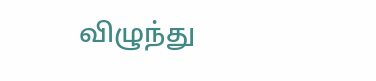விழுந்து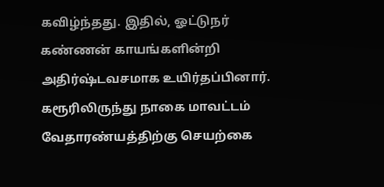கவிழ்ந்தது. இதில், ஓட்டுநர் கண்ணன் காயங்களின்றி அதிர்ஷ்டவசமாக உயிர்தப்பினார்.
கரூரிலிருந்து நாகை மாவட்டம் வேதாரண்யத்திற்கு செயற்கை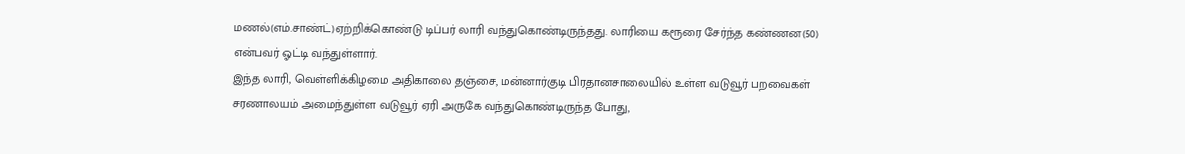மணல்(எம்.சாண்ட்)ஏற்றிக்கொண்டு டிப்பர் லாரி வந்துகொண்டிருந்தது. லாரியை கரூரை சேர்ந்த கண்ணன(50) என்பவர் ஓட்டி வந்துள்ளார்.
இந்த லாரி, வெள்ளிக்கிழமை அதிகாலை தஞ்சை, மன்னார்குடி பிரதானசாலையில் உள்ள வடுவூர் பறவைகள் சரணாலயம் அமைந்துள்ள வடுவூர் ஏரி அருகே வந்துகொண்டிருந்த போது,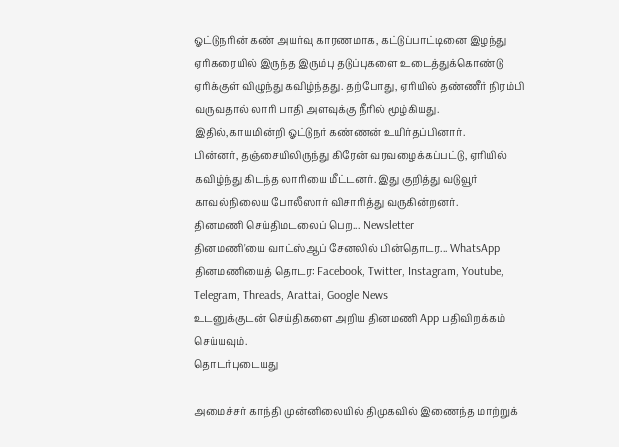ஓட்டுநரின் கண் அயர்வு காரணமாக, கட்டுப்பாட்டினை இழந்து ஏரிகரையில் இருந்த இரும்பு தடுப்புகளை உடைத்துக்கொண்டு ஏரிக்குள் விழுந்து கவிழ்ந்தது. தற்போது, ஏரியில் தண்ணீர் நிரம்பி வருவதால் லாரி பாதி அளவுக்கு நீரில் மூழ்கியது. இதில்,காயமின்றி ஓட்டுநர் கண்ணன் உயிர்தப்பினார்.
பின்னர், தஞ்சையிலிருந்து கிரேன் வரவழைக்கப்பட்டு, ஏரியில் கவிழ்ந்து கிடந்த லாரியை மீட்டனர். இது குறித்து வடுவூர் காவல்நிலைய போலீஸார் விசாரித்து வருகின்றனர்.
தினமணி செய்திமடலைப் பெற... Newsletter
தினமணி'யை வாட்ஸ்ஆப் சேனலில் பின்தொடர... WhatsApp
தினமணியைத் தொடர: Facebook, Twitter, Instagram, Youtube, Telegram, Threads, Arattai, Google News
உடனுக்குடன் செய்திகளை அறிய தினமணி App பதிவிறக்கம் செய்யவும்.
தொடர்புடையது

அமைச்சர் காந்தி முன்னிலையில் திமுகவில் இணைந்த மாற்றுக்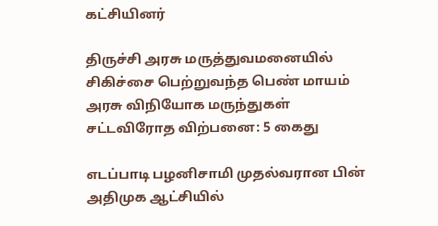கட்சியினர்

திருச்சி அரசு மருத்துவமனையில் சிகிச்சை பெற்றுவந்த பெண் மாயம்
அரசு விநியோக மருந்துகள் சட்டவிரோத விற்பனை: 5 கைது

எடப்பாடி பழனிசாமி முதல்வரான பின் அதிமுக ஆட்சியில்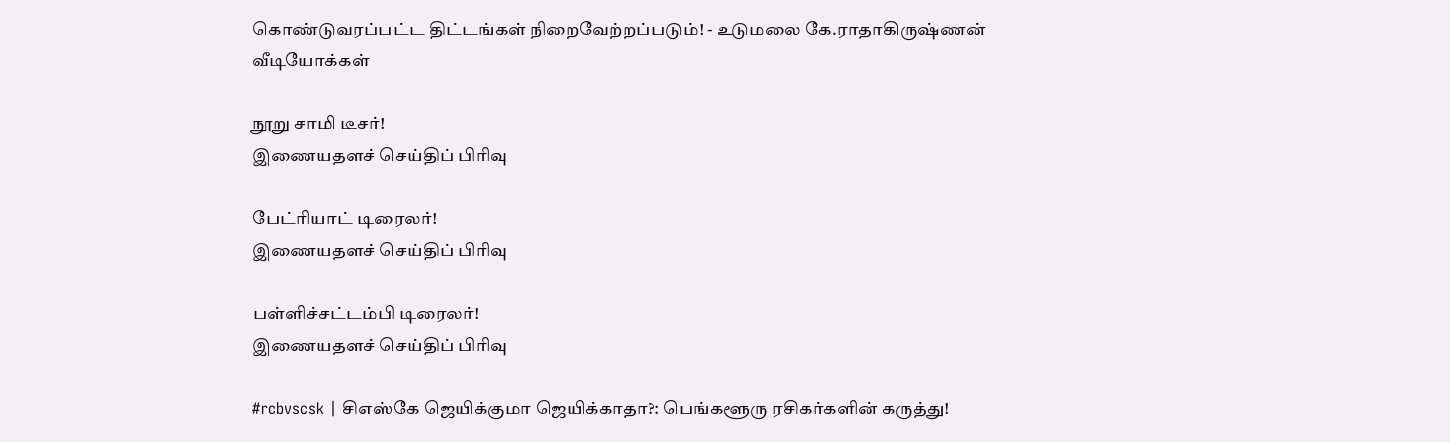கொண்டுவரப்பட்ட திட்டங்கள் நிறைவேற்றப்படும்! - உடுமலை கே.ராதாகிருஷ்ணன்
வீடியோக்கள்

நூறு சாமி டீசர்!
இணையதளச் செய்திப் பிரிவு

பேட்ரியாட் டிரைலர்!
இணையதளச் செய்திப் பிரிவு

பள்ளிச்சட்டம்பி டிரைலர்!
இணையதளச் செய்திப் பிரிவு

#rcbvscsk | சிஎஸ்கே ஜெயிக்குமா ஜெயிக்காதா?: பெங்களூரு ரசிகர்களின் கருத்து!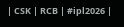| CSK | RCB | #ipl2026 |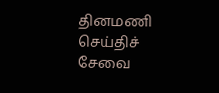தினமணி செய்திச் சேவை